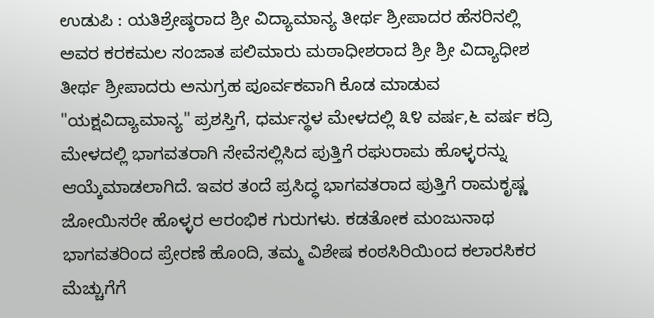ಉಡುಪಿ : ಯತಿಶ್ರೇಷ್ಠರಾದ ಶ್ರೀ ವಿದ್ಯಾಮಾನ್ಯ ತೀರ್ಥ ಶ್ರೀಪಾದರ ಹೆಸರಿನಲ್ಲಿ ಅವರ ಕರಕಮಲ ಸಂಜಾತ ಪಲಿಮಾರು ಮಠಾಧೀಶರಾದ ಶ್ರೀ ಶ್ರೀ ವಿದ್ಯಾಧೀಶ ತೀರ್ಥ ಶ್ರೀಪಾದರು ಅನುಗ್ರಹ ಪೂರ್ವಕವಾಗಿ ಕೊಡ ಮಾಡುವ "ಯಕ್ಷವಿದ್ಯಾಮಾನ್ಯ" ಪ್ರಶಸ್ತಿಗೆ, ಧರ್ಮಸ್ಥಳ ಮೇಳದಲ್ಲಿ ೩೪ ವರ್ಷ,೬ ವರ್ಷ ಕದ್ರಿ ಮೇಳದಲ್ಲಿ ಭಾಗವತರಾಗಿ ಸೇವೆಸಲ್ಲಿಸಿದ ಪುತ್ತಿಗೆ ರಘುರಾಮ ಹೊಳ್ಳರನ್ನು ಆಯ್ಕೆಮಾಡಲಾಗಿದೆ. ಇವರ ತಂದೆ ಪ್ರಸಿದ್ಧ ಭಾಗವತರಾದ ಪುತ್ತಿಗೆ ರಾಮಕೃಷ್ಣ ಜೋಯಿಸರೇ ಹೊಳ್ಳರ ಆರಂಭಿಕ ಗುರುಗಳು. ಕಡತೋಕ ಮಂಜುನಾಥ ಭಾಗವತರಿಂದ ಪ್ರೇರಣೆ ಹೊಂದಿ, ತಮ್ಮ ವಿಶೇಷ ಕಂಠಸಿರಿಯಿoದ ಕಲಾರಸಿಕರ ಮೆಚ್ಚುಗೆಗೆ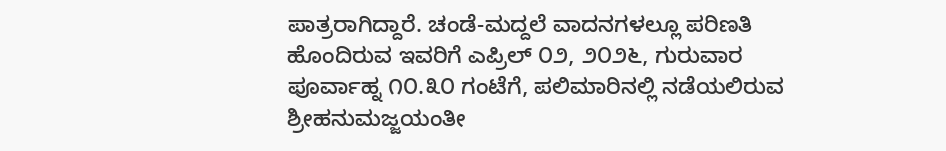ಪಾತ್ರರಾಗಿದ್ದಾರೆ. ಚಂಡೆ-ಮದ್ದಲೆ ವಾದನಗಳಲ್ಲೂ ಪರಿಣತಿ ಹೊಂದಿರುವ ಇವರಿಗೆ ಎಪ್ರಿಲ್ ೦೨, ೨೦೨೬, ಗುರುವಾರ ಪೂರ್ವಾಹ್ನ ೧೦.೩೦ ಗಂಟೆಗೆ, ಪಲಿಮಾರಿನಲ್ಲಿ ನಡೆಯಲಿರುವ ಶ್ರೀಹನುಮಜ್ಜಯಂತೀ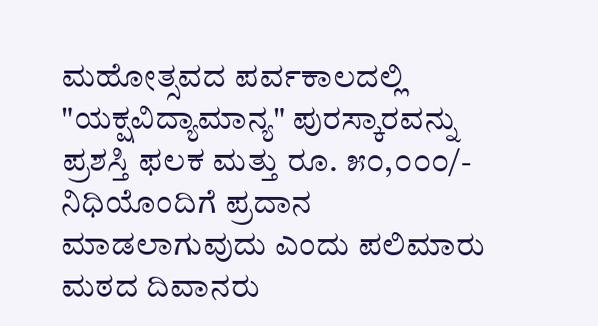ಮಹೋತ್ಸವದ ಪರ್ವಕಾಲದಲ್ಲಿ "ಯಕ್ಷವಿದ್ಯಾಮಾನ್ಯ" ಪುರಸ್ಕಾರವನ್ನು ಪ್ರಶಸ್ತಿ ಫಲಕ ಮತ್ತು ರೂ. ೫೦,೦೦೦/- ನಿಧಿಯೊಂದಿಗೆ ಪ್ರದಾನ ಮಾಡಲಾಗುವುದು ಎಂದು ಪಲಿಮಾರು ಮಠದ ದಿವಾನರು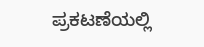ಪ್ರಕಟಣೆಯಲ್ಲಿ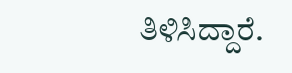ತಿಳಿಸಿದ್ದಾರೆ.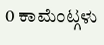0 ಕಾಮೆಂಟ್ಗಳು